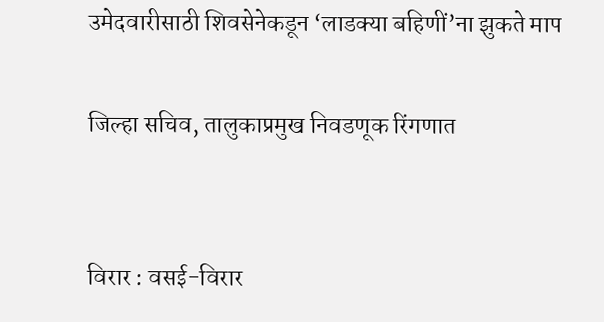उमेदवारीसाठी शिवसेनेकडून ‘लाडक्या बहिणीं’ना झुकते माप

जिल्हा सचिव, तालुकाप्रमुख निवडणूक रिंगणात


विरार : वसई-विरार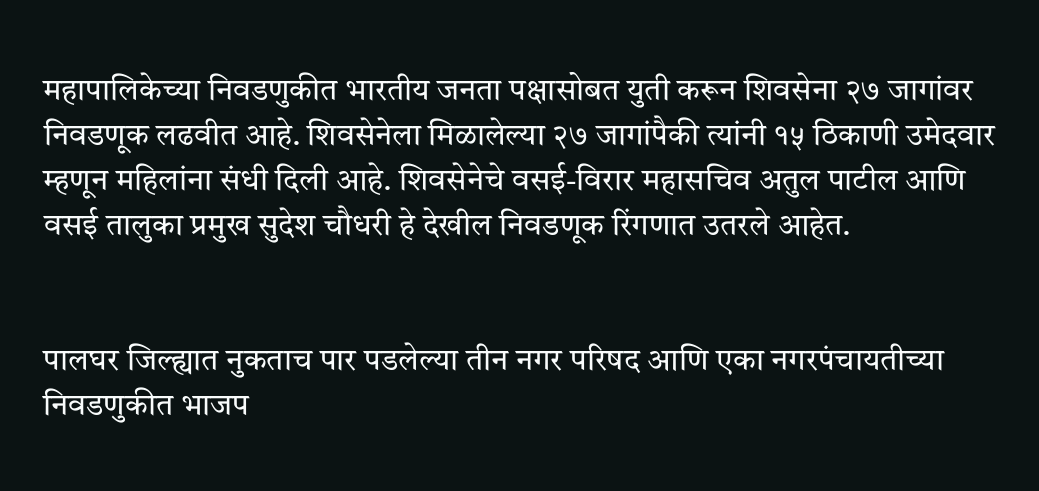महापालिकेच्या निवडणुकीत भारतीय जनता पक्षासोबत युती करून शिवसेना २७ जागांवर निवडणूक लढवीत आहे. शिवसेनेला मिळालेल्या २७ जागांपैकी त्यांनी १५ ठिकाणी उमेदवार म्हणून महिलांना संधी दिली आहे. शिवसेनेचे वसई-विरार महासचिव अतुल पाटील आणि वसई तालुका प्रमुख सुदेश चौधरी हे देखील निवडणूक रिंगणात उतरले आहेत.


पालघर जिल्ह्यात नुकताच पार पडलेल्या तीन नगर परिषद आणि एका नगरपंचायतीच्या निवडणुकीत भाजप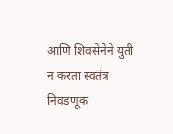आणि शिवसेनेने युती न करता स्वतंत्र निवडणूक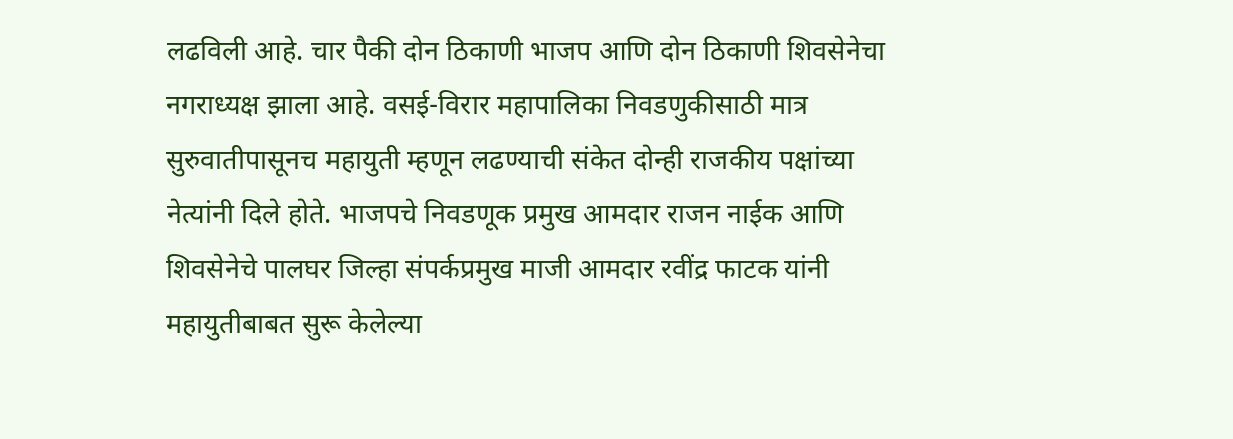लढविली आहे. चार पैकी दोन ठिकाणी भाजप आणि दोन ठिकाणी शिवसेनेचा नगराध्यक्ष झाला आहे. वसई-विरार महापालिका निवडणुकीसाठी मात्र सुरुवातीपासूनच महायुती म्हणून लढण्याची संकेत दोन्ही राजकीय पक्षांच्या नेत्यांनी दिले होते. भाजपचे निवडणूक प्रमुख आमदार राजन नाईक आणि शिवसेनेचे पालघर जिल्हा संपर्कप्रमुख माजी आमदार रवींद्र फाटक यांनी महायुतीबाबत सुरू केलेल्या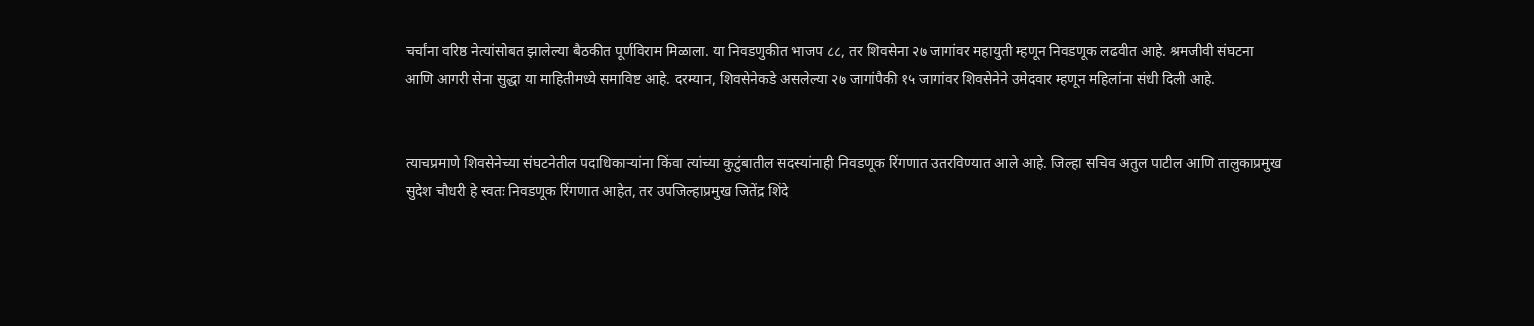चर्चांना वरिष्ठ नेत्यांसोबत झालेल्या बैठकीत पूर्णविराम मिळाला. या निवडणुकीत भाजप ८८, तर शिवसेना २७ जागांवर महायुती म्हणून निवडणूक लढवीत आहे. श्रमजीवी संघटना आणि आगरी सेना सुद्धा या माहितीमध्ये समाविष्ट आहे. दरम्यान, शिवसेनेकडे असलेल्या २७ जागांपैकी १५ जागांवर शिवसेनेने उमेदवार म्हणून महिलांना संधी दिली आहे.


त्याचप्रमाणे शिवसेनेच्या संघटनेतील पदाधिकाऱ्यांना किंवा त्यांच्या कुटुंबातील सदस्यांनाही निवडणूक रिंगणात उतरविण्यात आले आहे. जिल्हा सचिव अतुल पाटील आणि तालुकाप्रमुख सुदेश चौधरी हे स्वतः निवडणूक रिंगणात आहेत, तर उपजिल्हाप्रमुख जितेंद्र शिंदे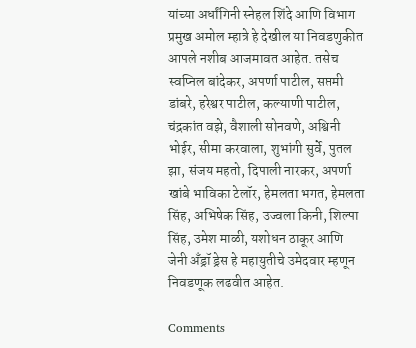यांच्या अर्धांगिनी स्नेहल शिंदे आणि विभाग प्रमुख अमोल म्हात्रे हे देखील या निवडणुकीत आपले नशीब आजमावत आहेत. तसेच स्वप्निल बांदेकर, अपर्णा पाटील, सप्तमी डांबरे, हरेश्वर पाटील, कल्याणी पाटील, चंद्रकांत वझे, वैशाली सोनवणे, अश्विनी भोईर, सीमा करवाला, शुभांगी सुर्वे, पुतल झा, संजय महतो, दिपाली नारकर, अपर्णा खांबे भाविका टेलॉर, हेमलता भगत, हेमलता सिंह, अभिषेक सिंह, उज्वला किनी, शिल्पा सिंह, उमेश माळी, यशोधन ठाकूर आणि जेनी अँड्रॉ ड्रेस हे महायुतीचे उमेदवार म्हणून निवडणूक लढवीत आहेत.

Comments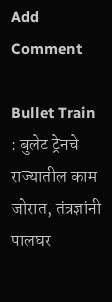Add Comment

Bullet Train : बुलेट ट्रेनचे राज्यातील काम जोरात, तंत्रज्ञांनी पालघर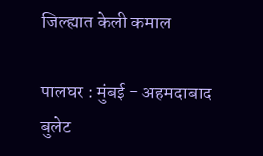जिल्ह्यात केली कमाल

पालघर : मुंबई - अहमदाबाद बुलेट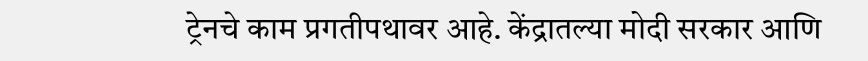ट्रेनचे काम प्रगतीपथावर आहे. केंद्रातल्या मोदी सरकार आणि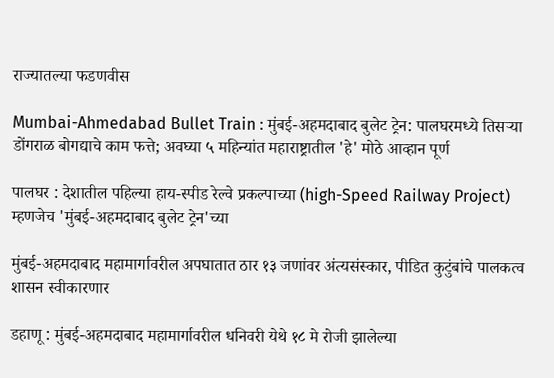राज्यातल्या फडणवीस

Mumbai-Ahmedabad Bullet Train : मुंबई-अहमदाबाद बुलेट ट्रेन: पालघरमध्ये तिसऱ्या डोंगराळ बोगद्याचे काम फत्ते; अवघ्या ५ महिन्यांत महाराष्ट्रातील 'हे' मोठे आव्हान पूर्ण

पालघर : देशातील पहिल्या हाय-स्पीड रेल्वे प्रकल्पाच्या (high-Speed Railway Project) म्हणजेच 'मुंबई-अहमदाबाद बुलेट ट्रेन'च्या

मुंबई-अहमदाबाद महामार्गावरील अपघातात ठार १३ जणांवर अंत्यसंस्कार, पीडित कुटुंबांचे पालकत्व शासन स्वीकारणार

डहाणू : मुंबई-अहमदाबाद महामार्गावरील धनिवरी येथे १८ मे रोजी झालेल्या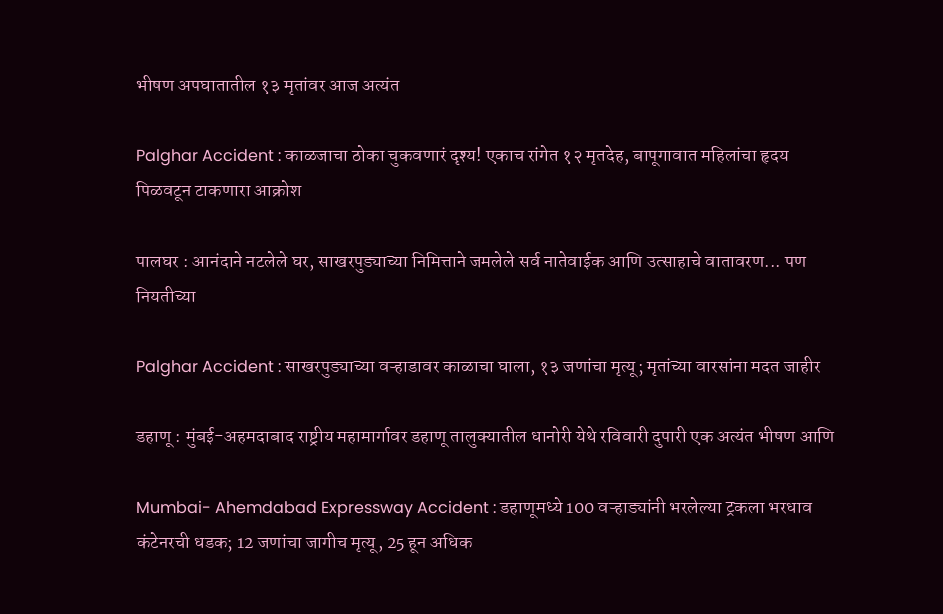भीषण अपघातातील १३ मृतांवर आज अत्यंत

Palghar Accident : काळजाचा ठोका चुकवणारं दृश्य! एकाच रांगेत १२ मृतदेह, बापूगावात महिलांचा हृदय पिळवटून टाकणारा आक्रोश

पालघर : आनंदाने नटलेले घर, साखरपुड्याच्या निमित्ताने जमलेले सर्व नातेवाईक आणि उत्साहाचे वातावरण... पण नियतीच्या

Palghar Accident : साखरपुड्याच्या वऱ्हाडावर काळाचा घाला, १३ जणांचा मृत्यू; मृतांच्या वारसांना मदत जाहीर

डहाणू : मुंबई-अहमदाबाद राष्ट्रीय महामार्गावर डहाणू तालुक्यातील धानोरी येथे रविवारी दुपारी एक अत्यंत भीषण आणि

Mumbai- Ahemdabad Expressway Accident : डहाणूमध्ये 100 वऱ्हाड्यांनी भरलेल्या ट्रकला भरधाव कंटेनरची धडक; 12 जणांचा जागीच मृत्यू, 25 हून अधिक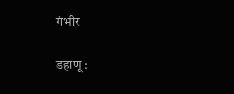गंभीर

डहाणू :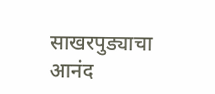साखरपुड्याचा आनंद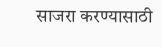साजरा करण्यासाठी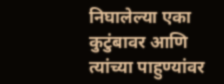निघालेल्या एका कुटुंबावर आणि त्यांच्या पाहुण्यांवर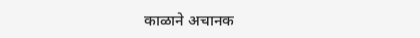काळाने अचानक